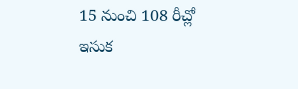15 నుంచి 108 రీచ్లో ఇసుక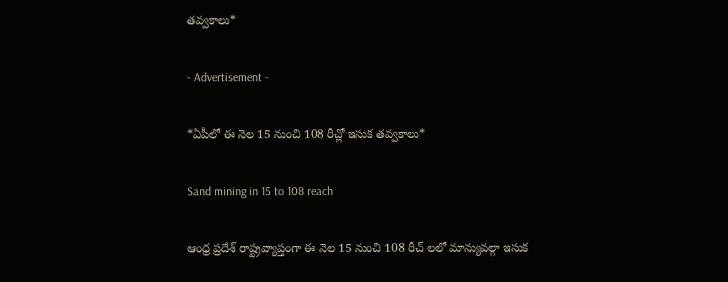తవ్వకాలు*

- Advertisement -

*ఏపీలో ఈ నెల 15 నుంచి 108 రీచ్లో ఇసుక తవ్వకాలు*

Sand mining in 15 to 108 reach

ఆంధ్ర ప్రదేశ్ రాష్ట్రవ్యాప్తంగా ఈ నెల 15 నుంచి 108 రీచ్ లలో మాన్యువల్గా ఇసుక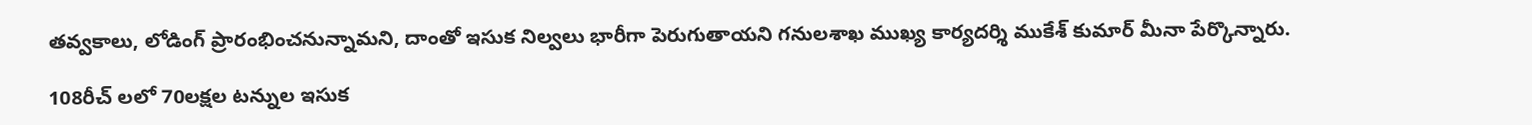తవ్వకాలు, లోడింగ్ ప్రారంభించనున్నామని, దాంతో ఇసుక నిల్వలు భారీగా పెరుగుతాయని గనులశాఖ ముఖ్య కార్యదర్శి ముకేశ్ కుమార్ మీనా పేర్కొన్నారు.

108రీచ్ లలో 70లక్షల టన్నుల ఇసుక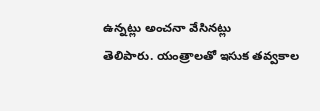ఉన్నట్లు అంచనా వేసినట్లు
తెలిపారు. యంత్రాలతో ఇసుక తవ్వకాల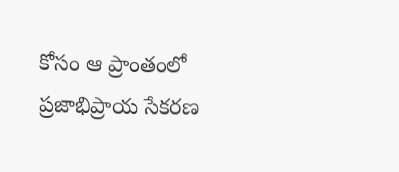కోసం ఆ ప్రాంతంలో ప్రజాభిప్రాయ సేకరణ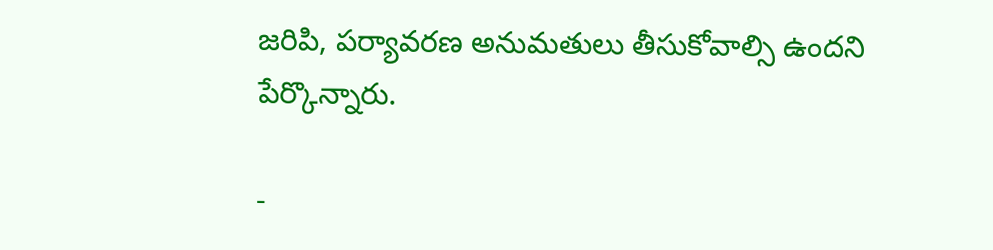జరిపి, పర్యావరణ అనుమతులు తీసుకోవాల్సి ఉందని పేర్కొన్నారు.

-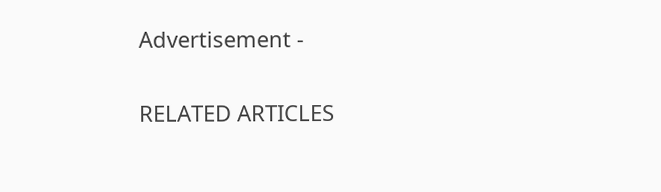Advertisement -

RELATED ARTICLES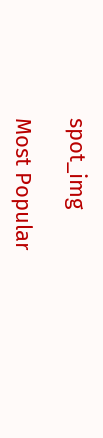spot_img

Most Popular